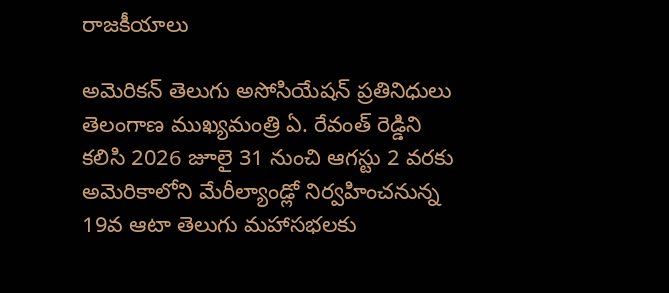రాజకీయాలు

అమెరికన్ తెలుగు అసోసియేషన్ ప్రతినిధులు తెలంగాణ ముఖ్యమంత్రి ఏ. రేవంత్ రెడ్డిని కలిసి 2026 జూలై 31 నుంచి ఆగస్టు 2 వరకు అమెరికాలోని మేరీల్యాండ్లో నిర్వహించనున్న 19వ ఆటా తెలుగు మహాసభలకు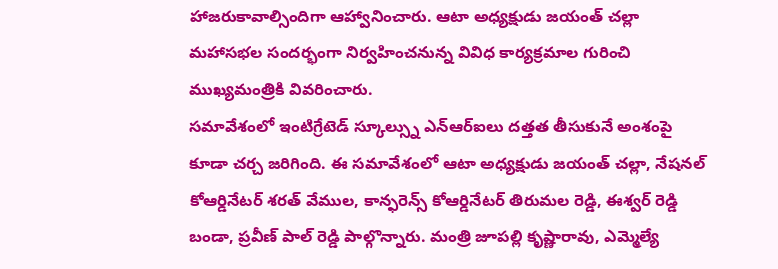హాజరుకావాల్సిందిగా ఆహ్వానించారు. ఆటా అధ్యక్షుడు జయంత్ చల్లా మహాసభల సందర్భంగా నిర్వహించనున్న వివిధ కార్యక్రమాల గురించి ముఖ్యమంత్రికి వివరించారు.
సమావేశంలో ఇంటిగ్రేటెడ్ స్కూల్స్ను ఎన్ఆర్ఐలు దత్తత తీసుకునే అంశంపై కూడా చర్చ జరిగింది. ఈ సమావేశంలో ఆటా అధ్యక్షుడు జయంత్ చల్లా, నేషనల్ కోఆర్డినేటర్ శరత్ వేముల, కాన్ఫరెన్స్ కోఆర్డినేటర్ తిరుమల రెడ్డి, ఈశ్వర్ రెడ్డి బండా, ప్రవీణ్ పాల్ రెడ్డి పాల్గొన్నారు. మంత్రి జూపల్లి కృష్ణారావు, ఎమ్మెల్యే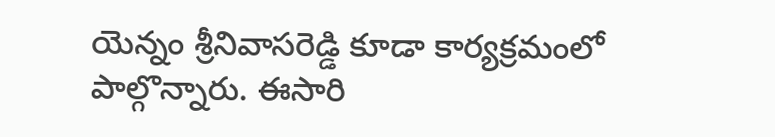యెన్నం శ్రీనివాసరెడ్డి కూడా కార్యక్రమంలో పాల్గొన్నారు. ఈసారి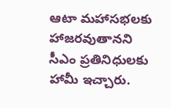ఆటా మహాసభలకు హాజరవుతానని సీఎం ప్రతినిధులకు హామీ ఇచ్చారు.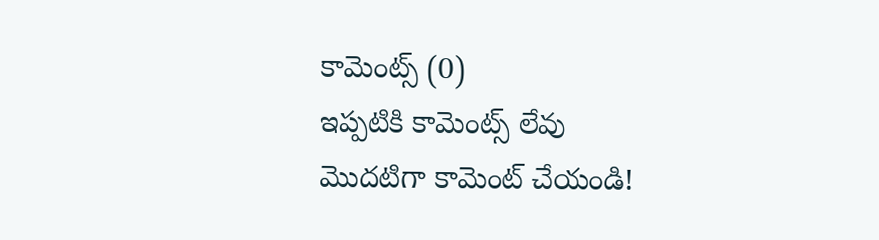కామెంట్స్ (0)
ఇప్పటికి కామెంట్స్ లేవు
మొదటిగా కామెంట్ చేయండి!